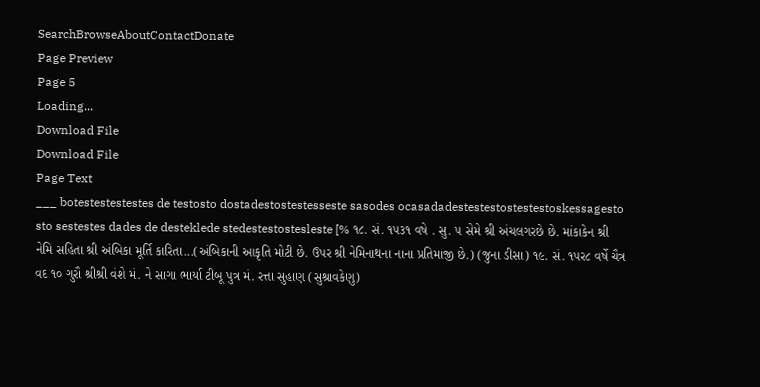SearchBrowseAboutContactDonate
Page Preview
Page 5
Loading...
Download File
Download File
Page Text
___ botestestestestes de testosto dostadestostestesseste sasodes ocasadadestestestostestestoskessagesto sto sestestes dades de desteklede stedestestostesleste [% ૧૮. સં. ૧૫૩૧ વષે . સુ. ૫ સેમે શ્રી અંચલગરછે છે. માંકાકેન શ્રી નેમિ સહિતા શ્રી અંબિકા મૂર્તિ કારિતા...(અંબિકાની આકૃતિ મોટી છે. ઉપર શ્રી નેમિનાથના નાના પ્રતિમાજી છે.) (જુના ડીસા) ૧૯. સં. ૧૫ર૮ વર્ષે ચૈત્ર વદ ૧૦ ગુરૌ શ્રીશ્રી વંશે મં. ને સાગા ભાર્યા ટીબૂ પુત્ર મં. રત્તા સુહાણ (સુશ્રાવકેણુ)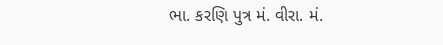ભા. કરણિ પુત્ર મં. વીરા. મં.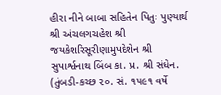હીરા નીને બાબા સહિતેન પિતુઃ પુણ્યાર્થ શ્રી અંચલગચહેશ શ્રી જયકેશરિસૂરીણામુપદેશેન શ્રી સુપાર્શ્વનાથ બિંબ કા. પ્ર. શ્રી સંધેન. (તુંબડી-કચ્છ ૨૦. સં. ૧૫૯૧ વર્ષે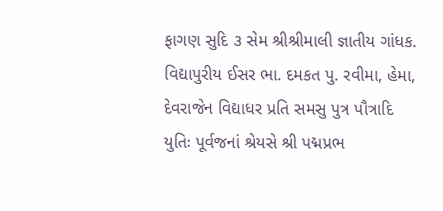ફાગણ સુદિ ૩ સેમ શ્રીશ્રીમાલી જ્ઞાતીય ગાંધક. વિદ્યાપુરીય ઈસર ભા. દમકત પુ. રવીમા, હેમા, દેવરાજેન વિદ્યાધર પ્રતિ સમસુ પુત્ર પૌત્રાદિ યુતિઃ પૂર્વજનાં શ્રેયસે શ્રી પદ્મપ્રભ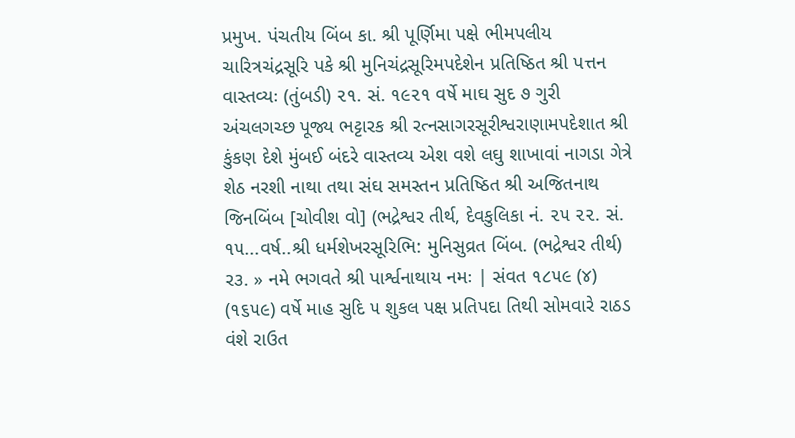પ્રમુખ. પંચતીય બિંબ કા. શ્રી પૂર્ણિમા પક્ષે ભીમપલીય ચારિત્રચંદ્રસૂરિ પકે શ્રી મુનિચંદ્રસૂરિમપદેશેન પ્રતિષ્ઠિત શ્રી પત્તન વાસ્તવ્યઃ (તુંબડી) ૨૧. સં. ૧૯૨૧ વર્ષે માઘ સુદ ૭ ગુરી અંચલગચ્છ પૂજ્ય ભટ્ટારક શ્રી રત્નસાગરસૂરીશ્વરાણામપદેશાત શ્રી કુંકણ દેશે મુંબઈ બંદરે વાસ્તવ્ય એશ વશે લઘુ શાખાવાં નાગડા ગેત્રે શેઠ નરશી નાથા તથા સંઘ સમસ્તન પ્રતિષ્ઠિત શ્રી અજિતનાથ જિનબિંબ [ચોવીશ વો] (ભદ્રેશ્વર તીર્થ, દેવકુલિકા નં. ૨૫ ૨૨. સં. ૧૫...વર્ષ..શ્રી ધર્મશેખરસૂરિભિ: મુનિસુવ્રત બિંબ. (ભદ્રેશ્વર તીર્થ) ર૩. » નમે ભગવતે શ્રી પાર્શ્વનાથાય નમઃ | સંવત ૧૮૫૯ (૪) (૧૬૫૯) વર્ષે માહ સુદિ ૫ શુકલ પક્ષ પ્રતિપદા તિથી સોમવારે રાઠડ વંશે રાઉત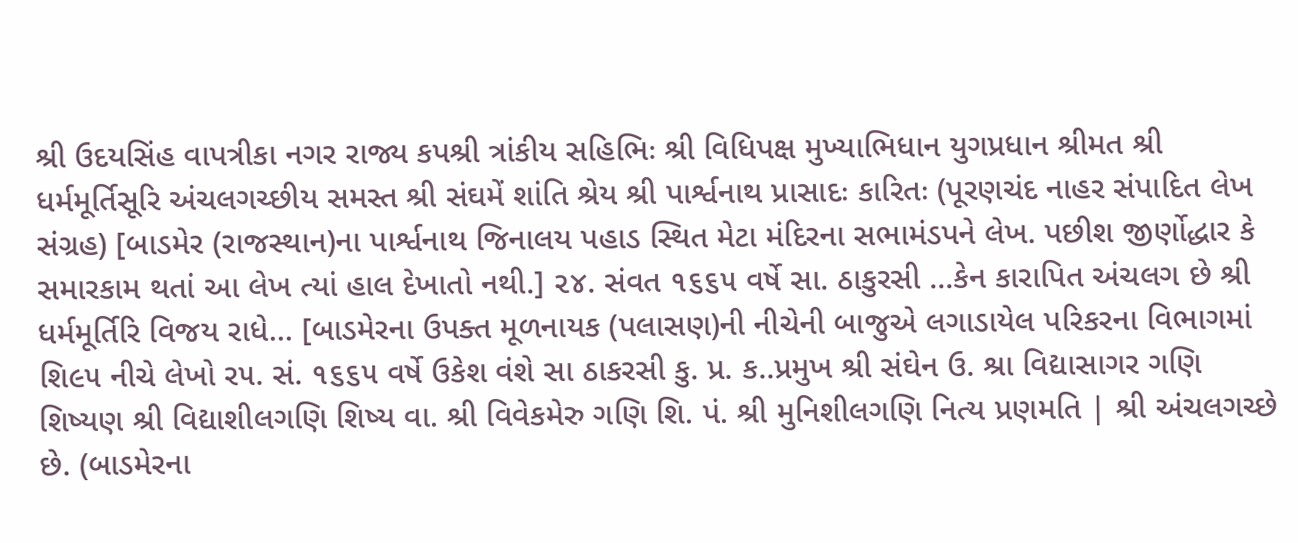શ્રી ઉદયસિંહ વાપત્રીકા નગર રાજ્ય કપશ્રી ત્રાંકીય સહિભિઃ શ્રી વિધિપક્ષ મુખ્યાભિધાન યુગપ્રધાન શ્રીમત શ્રી ધર્મમૂર્તિસૂરિ અંચલગચ્છીય સમસ્ત શ્રી સંઘમેં શાંતિ શ્રેય શ્રી પાર્શ્વનાથ પ્રાસાદઃ કારિતઃ (પૂરણચંદ નાહર સંપાદિત લેખ સંગ્રહ) [બાડમેર (રાજસ્થાન)ના પાર્શ્વનાથ જિનાલય પહાડ સ્થિત મેટા મંદિરના સભામંડપને લેખ. પછીશ જીર્ણોદ્ધાર કે સમારકામ થતાં આ લેખ ત્યાં હાલ દેખાતો નથી.] ૨૪. સંવત ૧૬૬૫ વર્ષે સા. ઠાકુરસી ...કેન કારાપિત અંચલગ છે શ્રી ધર્મમૂર્તિરિ વિજય રાધે... [બાડમેરના ઉપક્ત મૂળનાયક (પલાસણ)ની નીચેની બાજુએ લગાડાયેલ પરિકરના વિભાગમાં શિ૯૫ નીચે લેખો ર૫. સં. ૧૬૬૫ વર્ષે ઉકેશ વંશે સા ઠાકરસી કુ. પ્ર. ક..પ્રમુખ શ્રી સંઘેન ઉ. શ્રા વિદ્યાસાગર ગણિ શિષ્યણ શ્રી વિદ્યાશીલગણિ શિષ્ય વા. શ્રી વિવેકમેરુ ગણિ શિ. પં. શ્રી મુનિશીલગણિ નિત્ય પ્રણમતિ | શ્રી અંચલગચ્છે છે. (બાડમેરના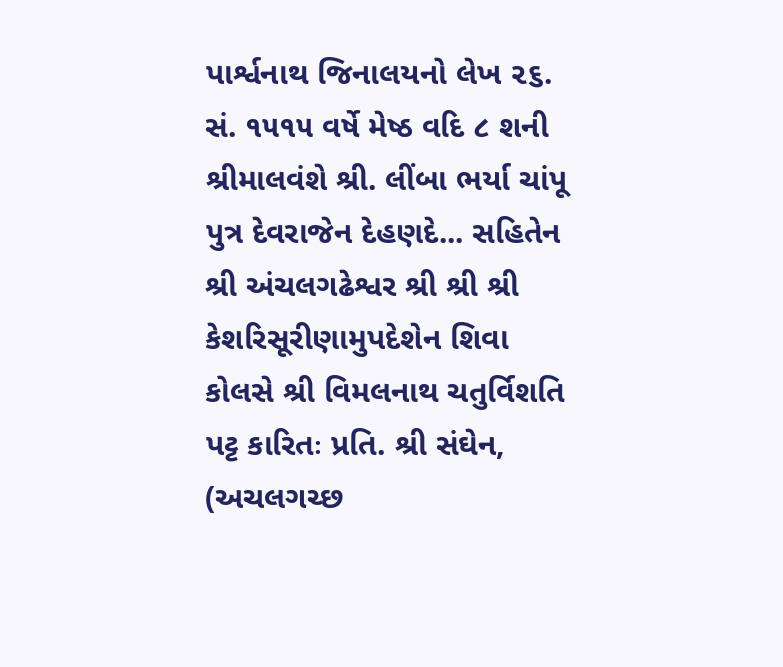પાર્શ્વનાથ જિનાલયનો લેખ ૨૬. સં. ૧૫૧૫ વર્ષે મેષ્ઠ વદિ ૮ શની શ્રીમાલવંશે શ્રી. લીંબા ભર્યા ચાંપૂ પુત્ર દેવરાજેન દેહણદે... સહિતેન શ્રી અંચલગઢેશ્વર શ્રી શ્રી શ્રી કેશરિસૂરીણામુપદેશેન શિવા કોલસે શ્રી વિમલનાથ ચતુર્વિશતિ પટ્ટ કારિતઃ પ્રતિ. શ્રી સંઘેન, (અચલગચ્છ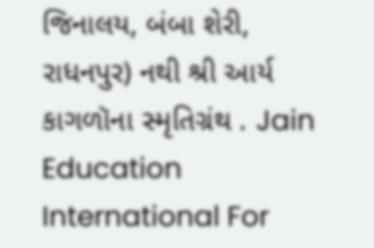જિનાલય, બંબા શેરી, રાધનપુર) નથી શ્રી આર્ય કાગળૉના સ્મૃતિગ્રંથ . Jain Education International For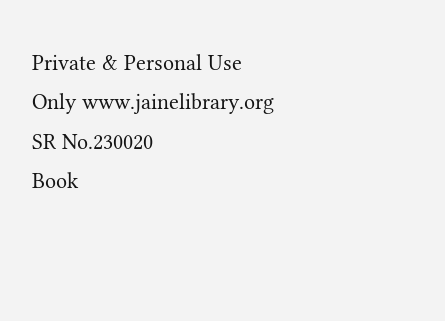Private & Personal Use Only www.jainelibrary.org
SR No.230020
Book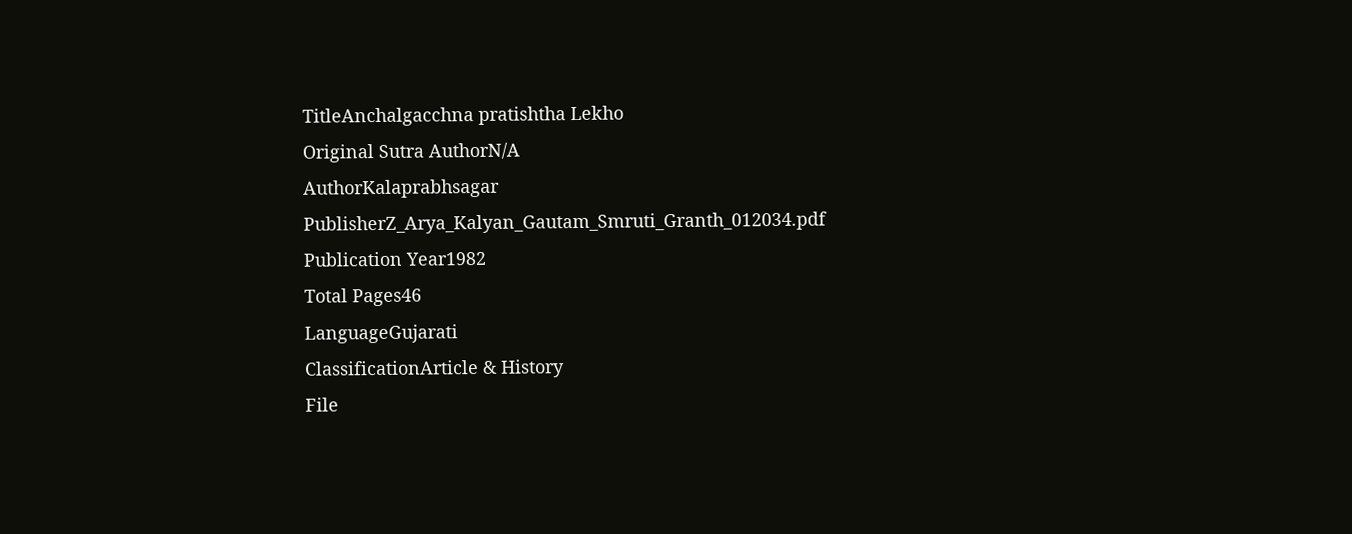TitleAnchalgacchna pratishtha Lekho
Original Sutra AuthorN/A
AuthorKalaprabhsagar
PublisherZ_Arya_Kalyan_Gautam_Smruti_Granth_012034.pdf
Publication Year1982
Total Pages46
LanguageGujarati
ClassificationArticle & History
File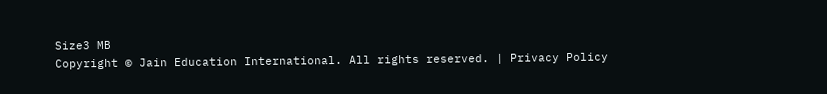Size3 MB
Copyright © Jain Education International. All rights reserved. | Privacy Policy